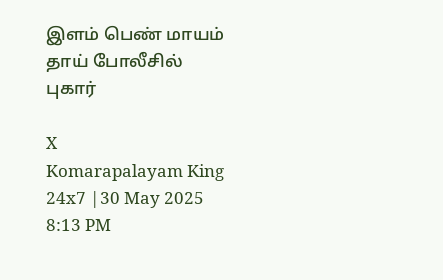இளம் பெண் மாயம் தாய் போலீசில் புகார்

X
Komarapalayam King 24x7 |30 May 2025 8:13 PM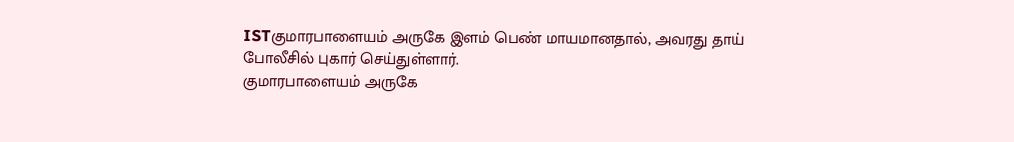ISTகுமாரபாளையம் அருகே இளம் பெண் மாயமானதால், அவரது தாய் போலீசில் புகார் செய்துள்ளார்.
குமாரபாளையம் அருகே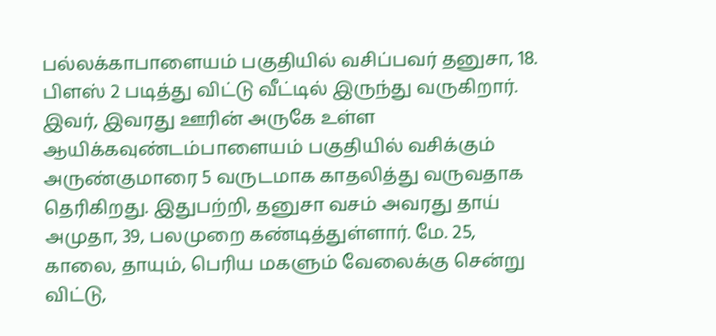பல்லக்காபாளையம் பகுதியில் வசிப்பவர் தனுசா, 18. பிளஸ் 2 படித்து விட்டு வீட்டில் இருந்து வருகிறார். இவர், இவரது ஊரின் அருகே உள்ள ஆயிக்கவுண்டம்பாளையம் பகுதியில் வசிக்கும் அருண்குமாரை 5 வருடமாக காதலித்து வருவதாக தெரிகிறது. இதுபற்றி, தனுசா வசம் அவரது தாய் அமுதா, 39, பலமுறை கண்டித்துள்ளார். மே. 25, காலை, தாயும், பெரிய மகளும் வேலைக்கு சென்று விட்டு,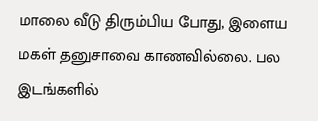மாலை வீடு திரும்பிய போது, இளைய மகள் தனுசாவை காணவில்லை. பல இடங்களில்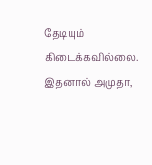தேடியும் கிடைக்கவில்லை. இதனால் அமுதா,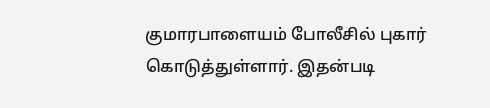குமாரபாளையம் போலீசில் புகார் கொடுத்துள்ளார். இதன்படி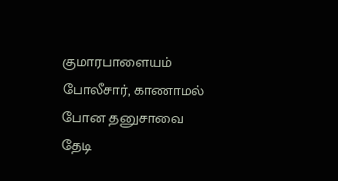குமாரபாளையம் போலீசார், காணாமல் போன தனுசாவை தேடி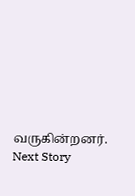வருகின்றனர்.
Next Story